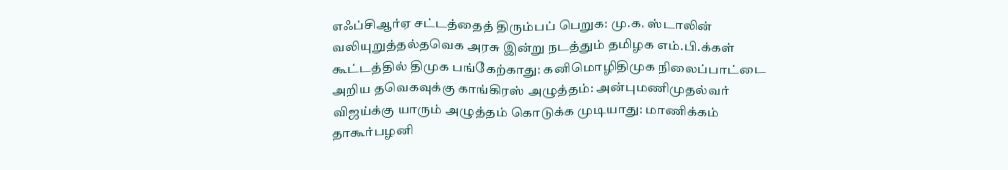எஃப்சிஆர்ஏ சட்டத்தைத் திரும்பப் பெறுக: மு.க. ஸ்டாலின் வலியுறுத்தல்தவெக அரசு இன்று நடத்தும் தமிழக எம்.பி.க்கள் கூட்டத்தில் திமுக பங்கேற்காது: கனிமொழிதிமுக நிலைப்பாட்டை அறிய தவெகவுக்கு காங்கிரஸ் அழுத்தம்: அன்புமணிமுதல்வர் விஜய்க்கு யாரும் அழுத்தம் கொடுக்க முடியாது: மாணிக்கம் தாகூர்பழனி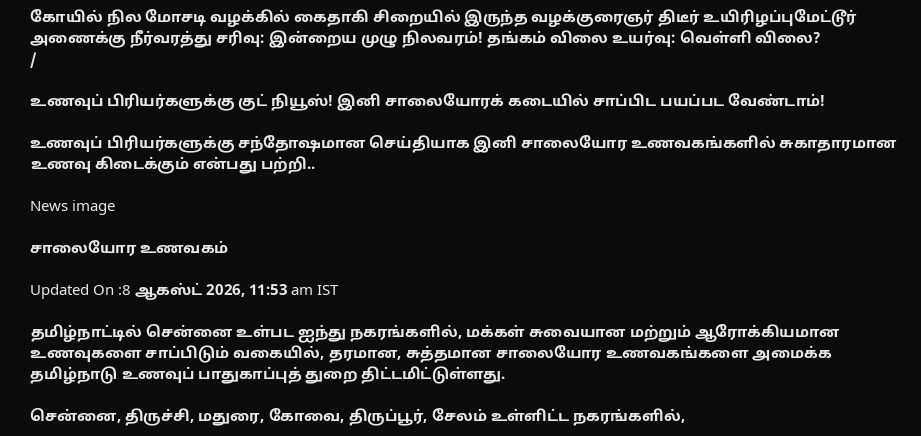கோயில் நில மோசடி வழக்கில் கைதாகி சிறையில் இருந்த வழக்குரைஞர் திடீர் உயிரிழப்புமேட்டூர் அணைக்கு நீர்வரத்து சரிவு: இன்றைய முழு நிலவரம்! தங்கம் விலை உயர்வு: வெள்ளி விலை?
/

உணவுப் பிரியர்களுக்கு குட் நியூஸ்! இனி சாலையோரக் கடையில் சாப்பிட பயப்பட வேண்டாம்!

உணவுப் பிரியர்களுக்கு சந்தோஷமான செய்தியாக இனி சாலையோர உணவகங்களில் சுகாதாரமான உணவு கிடைக்கும் என்பது பற்றி..

News image

சாலையோர உணவகம்

Updated On :8 ஆகஸ்ட் 2026, 11:53 am IST

தமிழ்நாட்டில் சென்னை உள்பட ஐந்து நகரங்களில், மக்கள் சுவையான மற்றும் ஆரோக்கியமான உணவுகளை சாப்பிடும் வகையில், தரமான, சுத்தமான சாலையோர உணவகங்களை அமைக்க தமிழ்நாடு உணவுப் பாதுகாப்புத் துறை திட்டமிட்டுள்ளது.

சென்னை, திருச்சி, மதுரை, கோவை, திருப்பூர், சேலம் உள்ளிட்ட நகரங்களில்,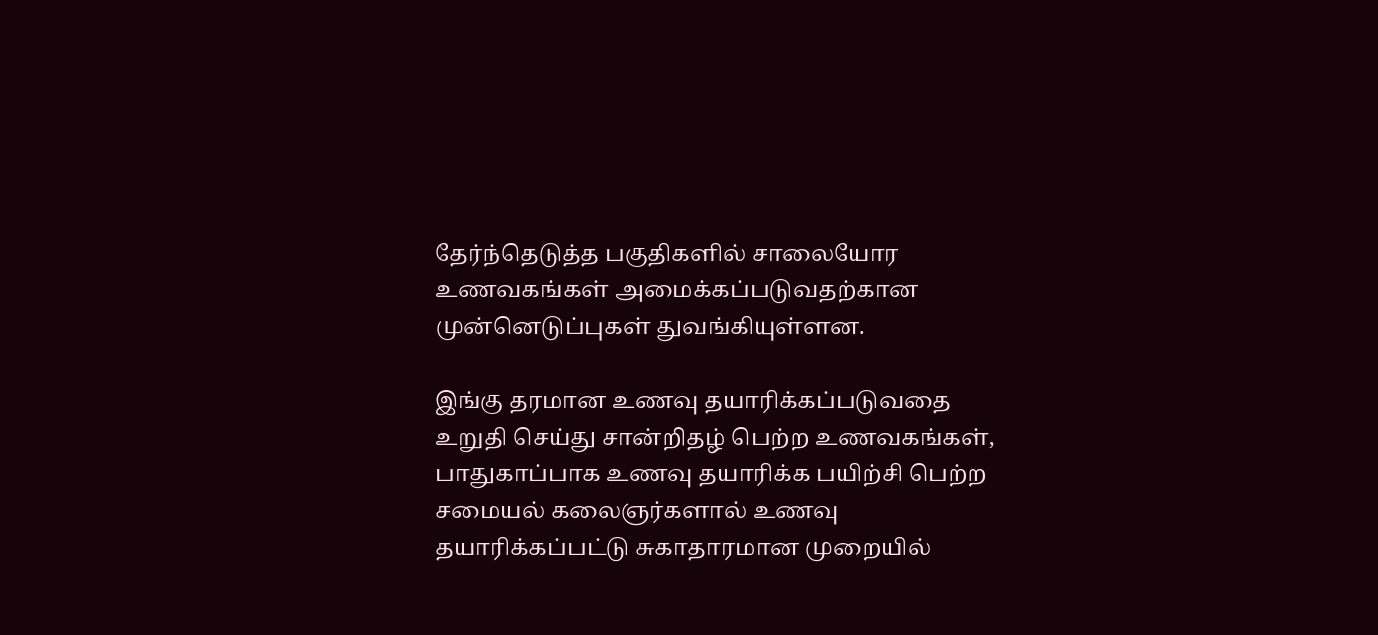தேர்ந்தெடுத்த பகுதிகளில் சாலையோர உணவகங்கள் அமைக்கப்படுவதற்கான முன்னெடுப்புகள் துவங்கியுள்ளன.

இங்கு தரமான உணவு தயாரிக்கப்படுவதை உறுதி செய்து சான்றிதழ் பெற்ற உணவகங்கள், பாதுகாப்பாக உணவு தயாரிக்க பயிற்சி பெற்ற சமையல் கலைஞர்களால் உணவு தயாரிக்கப்பட்டு சுகாதாரமான முறையில்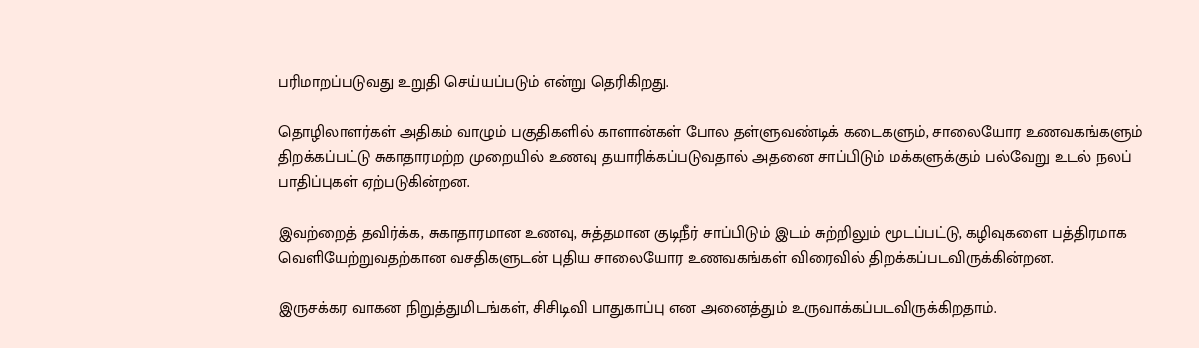பரிமாறப்படுவது உறுதி செய்யப்படும் என்று தெரிகிறது.

தொழிலாளர்கள் அதிகம் வாழும் பகுதிகளில் காளான்கள் போல தள்ளுவண்டிக் கடைகளும், சாலையோர உணவகங்களும் திறக்கப்பட்டு சுகாதாரமற்ற முறையில் உணவு தயாரிக்கப்படுவதால் அதனை சாப்பிடும் மக்களுக்கும் பல்வேறு உடல் நலப் பாதிப்புகள் ஏற்படுகின்றன.

இவற்றைத் தவிர்க்க, சுகாதாரமான உணவு, சுத்தமான குடிநீர் சாப்பிடும் இடம் சுற்றிலும் மூடப்பட்டு, கழிவுகளை பத்திரமாக வெளியேற்றுவதற்கான வசதிகளுடன் புதிய சாலையோர உணவகங்கள் விரைவில் திறக்கப்படவிருக்கின்றன.

இருசக்கர வாகன நிறுத்துமிடங்கள், சிசிடிவி பாதுகாப்பு என அனைத்தும் உருவாக்கப்படவிருக்கிறதாம்.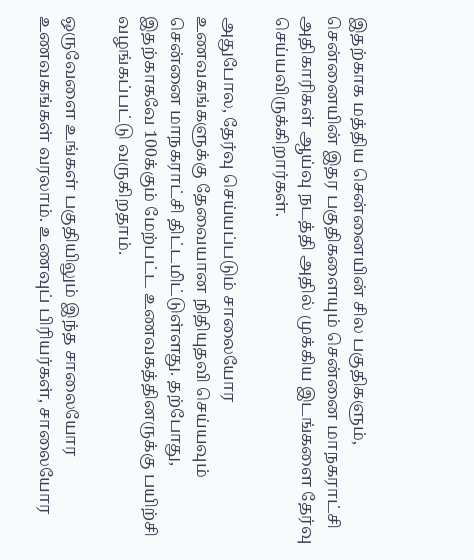இதற்காக மத்திய சென்னையின் சில பகுதிகளும், சென்னையின் இதர பகுதிகளையும் சென்னை மாநகராட்சி அதிகாரிகள் ஆய்வு நடத்தி அதில் முக்கிய இடங்களை தேர்வு செய்யவிருக்கிறார்கள்.

அதுபோல, தேர்வு செய்யப்படும் சாலையோர உணவகங்களுக்கு தேவையான நிதியுதவி செய்யவும் சென்னை மாநகராட்சி திட்டமிட்டுள்ளது. தற்போது, இதற்காகவே 100க்கும் மேற்பட்ட உணவகத்தினருக்கு பயிற்சி வழங்கப்பட்டு வருகிறதாம்.

ஒருவேளை உங்கள் பகுதியிலும் இந்த சாலையோர உணவகங்கள் வரலாம். உணவுப் பிரியர்கள், சாலையோர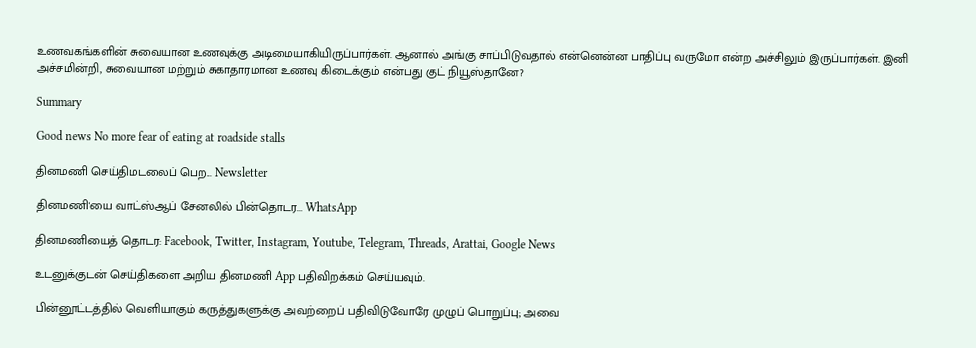உணவகங்களின் சுவையான உணவுக்கு அடிமையாகியிருப்பார்கள். ஆனால் அங்கு சாப்பிடுவதால் என்னென்ன பாதிப்பு வருமோ என்ற அச்சிலும் இருப்பார்கள். இனி அச்சமின்றி, சுவையான மற்றும் சுகாதாரமான உணவு கிடைக்கும் என்பது குட் நியூஸ்தானே?

Summary

Good news No more fear of eating at roadside stalls

தினமணி செய்திமடலைப் பெற... Newsletter

தினமணி'யை வாட்ஸ்ஆப் சேனலில் பின்தொடர... WhatsApp

தினமணியைத் தொடர: Facebook, Twitter, Instagram, Youtube, Telegram, Threads, Arattai, Google News

உடனுக்குடன் செய்திகளை அறிய தினமணி App பதிவிறக்கம் செய்யவும்.

பின்னூட்டத்தில் வெளியாகும் கருத்துகளுக்கு அவற்றைப் பதிவிடுவோரே முழுப் பொறுப்பு; அவை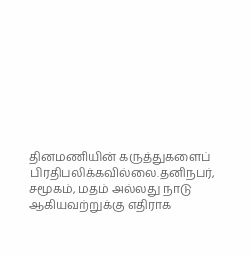தினமணியின் கருத்துகளைப் பிரதிபலிக்கவில்லை.தனிநபர், சமூகம், மதம் அல்லது நாடு ஆகியவற்றுக்கு எதிராக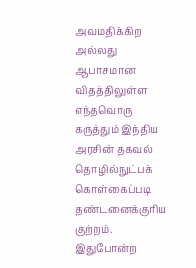அவமதிக்கிற அல்லது ஆபாசமான விதத்திலுள்ள எந்தவொரு கருத்தும் இந்திய அரசின் தகவல் தொழில்நுட்பக் கொள்கைப்படி தண்டனைக்குரிய குற்றம். இதுபோன்ற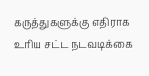கருத்துகளுக்கு எதிராக உரிய சட்ட நடவடிக்கை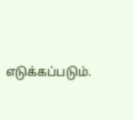எடுக்கப்படும்.